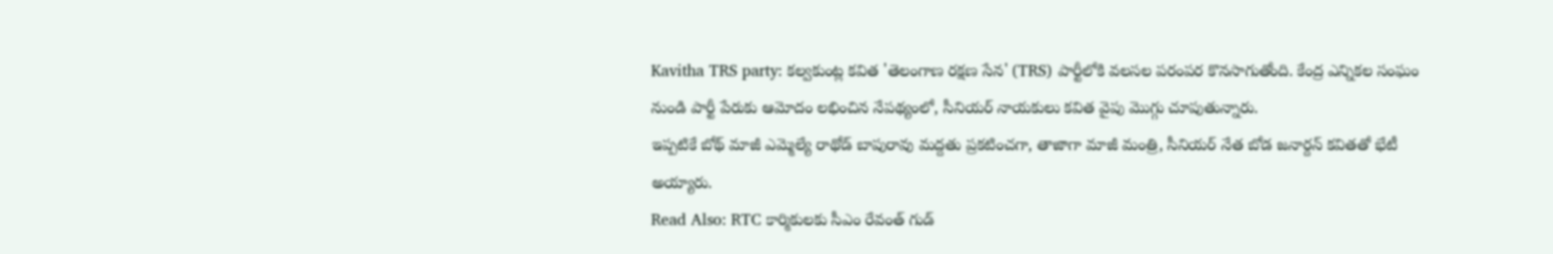Kavitha TRS party: కల్వకుంట్ల కవిత 'తెలంగాణ రక్షణ సేన' (TRS) పార్టీలోకి వలసల పరంపర కొనసాగుతోంది. కేంద్ర ఎన్నికల సంఘం నుండి పార్టీ పేరుకు ఆమోదం లభించిన నేపథ్యంలో, సీనియర్ నాయకులు కవిత వైపు మొగ్గు చూపుతున్నారు.
ఇప్పటికే బోథ్ మాజీ ఎమ్మెల్యే రాథోడ్ బాపురావు మద్దతు ప్రకటించగా, తాజాగా మాజీ మంత్రి, సీనియర్ నేత బోడ జనార్దన్ కవితతో భేటీ అయ్యారు.
Read Also: RTC కార్మికులకు సీఎం రేవంత్ గుడ్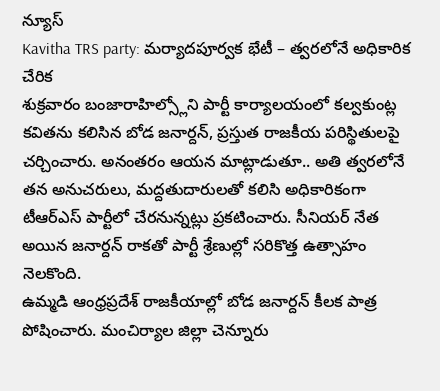న్యూస్
Kavitha TRS party: మర్యాదపూర్వక భేటీ – త్వరలోనే అధికారిక చేరిక
శుక్రవారం బంజారాహిల్స్లోని పార్టీ కార్యాలయంలో కల్వకుంట్ల కవితను కలిసిన బోడ జనార్దన్, ప్రస్తుత రాజకీయ పరిస్థితులపై చర్చించారు. అనంతరం ఆయన మాట్లాడుతూ.. అతి త్వరలోనే తన అనుచరులు, మద్దతుదారులతో కలిసి అధికారికంగా టీఆర్ఎస్ పార్టీలో చేరనున్నట్లు ప్రకటించారు. సీనియర్ నేత అయిన జనార్దన్ రాకతో పార్టీ శ్రేణుల్లో సరికొత్త ఉత్సాహం నెలకొంది.
ఉమ్మడి ఆంధ్రప్రదేశ్ రాజకీయాల్లో బోడ జనార్దన్ కీలక పాత్ర పోషించారు. మంచిర్యాల జిల్లా చెన్నూరు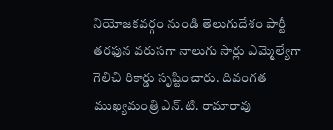నియోజకవర్గం నుండి తెలుగుదేశం పార్టీ తరఫున వరుసగా నాలుగు సార్లు ఎమ్మెల్యేగా గెలిచి రికార్డు సృష్టించారు. దివంగత ముఖ్యమంత్రి ఎన్.టి. రామారావు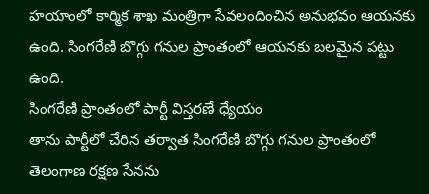హయాంలో కార్మిక శాఖ మంత్రిగా సేవలందించిన అనుభవం ఆయనకు ఉంది. సింగరేణి బొగ్గు గనుల ప్రాంతంలో ఆయనకు బలమైన పట్టు ఉంది.
సింగరేణి ప్రాంతంలో పార్టీ విస్తరణే ధ్యేయం
తాను పార్టీలో చేరిన తర్వాత సింగరేణి బొగ్గు గనుల ప్రాంతంలో తెలంగాణ రక్షణ సేనను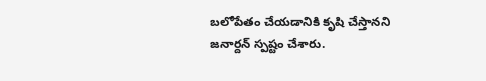బలోపేతం చేయడానికి కృషి చేస్తానని జనార్దన్ స్పష్టం చేశారు.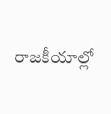రాజకీయాల్లో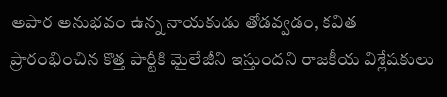అపార అనుభవం ఉన్న నాయకుడు తోడవ్వడం, కవిత ప్రారంభించిన కొత్త పార్టీకి మైలేజీని ఇస్తుందని రాజకీయ విశ్లేషకులు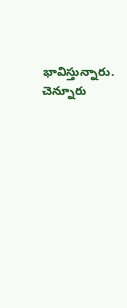భావిస్తున్నారు. చెన్నూరు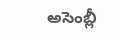అసెంబ్లీ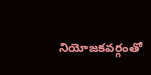నియోజకవర్గంతో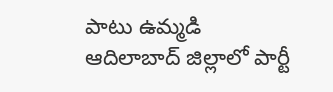పాటు ఉమ్మడి ఆదిలాబాద్ జిల్లాలో పార్టీ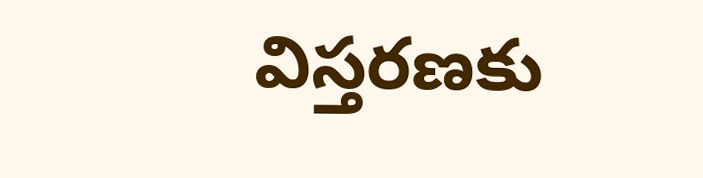విస్తరణకు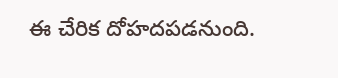ఈ చేరిక దోహదపడనుంది.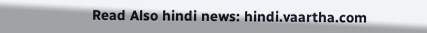Read Also hindi news: hindi.vaartha.com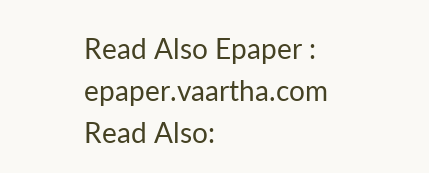Read Also Epaper : epaper.vaartha.com
Read Also: